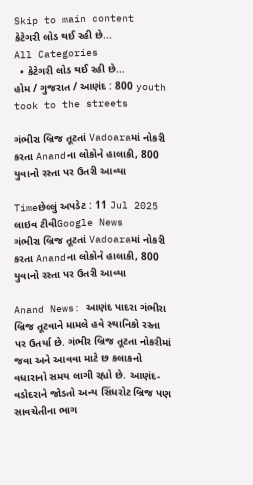Skip to main content
કેટેગરી લોડ થઈ રહી છે...
All Categories
  • કેટેગરી લોડ થઈ રહી છે...
હોમ / ગુજરાત / આણંદ : 800 youth took to the streets

ગંભીરા બ્રિજ તૂટતાં Vadoaraમાં નોકરી કરતા Anandના લોકોને હાલાકી, 800 યુવાનો રસ્તા પર ઉતરી આવ્યા

Timeછેલ્લું અપડેટ : 11 Jul 2025
લાઇવ ટીવીGoogle News
ગંભીરા બ્રિજ તૂટતાં Vadoaraમાં નોકરી કરતા Anandના લોકોને હાલાકી, 800 યુવાનો રસ્તા પર ઉતરી આવ્યા

Anand News: આણંદ પાદરા ગંભીરા બ્રિજ તૂટવાને મામલે હવે સ્થાનિકો રસ્તા પર ઉતર્યા છે. ગંભીર બ્રિજ તૂટતા નોકરીમાં જવા અને આવવા માટે છ કલાકનો વધારાનો સમય લાગી રહ્યો છે. આણંદ-વડોદરાને જોડતો અન્ય સિંધરોટ બ્રિજ પણ સાવચેતીના ભાગ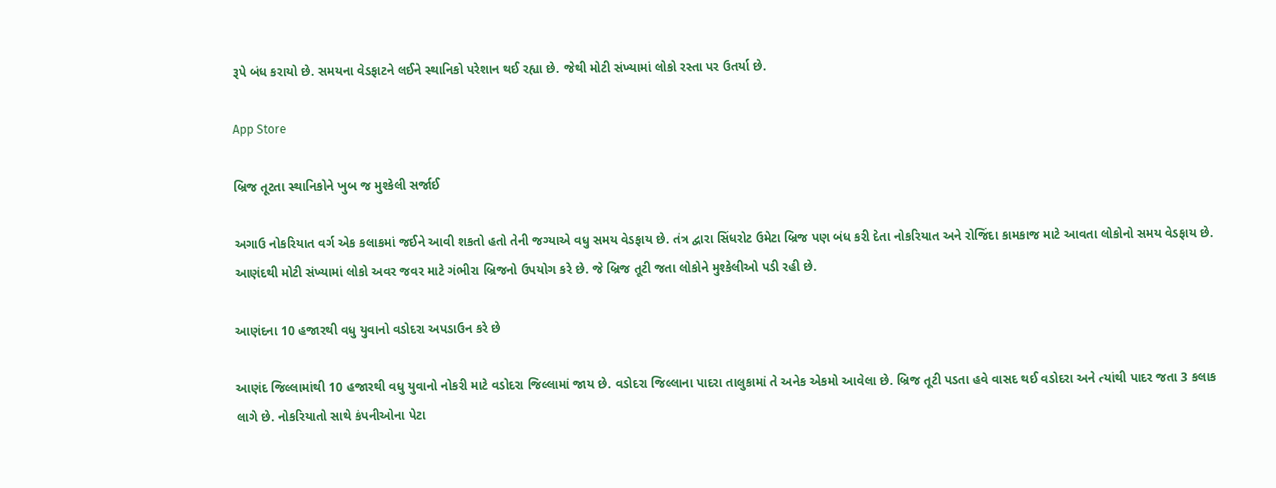રૂપે બંધ કરાયો છે. સમયના વેડફાટને લઈને સ્થાનિકો પરેશાન થઈ રહ્યા છે. જેથી મોટી સંખ્યામાં લોકો રસ્તા પર ઉતર્યા છે.

App Store

બ્રિજ તૂટતા સ્થાનિકોને ખુબ જ મુશ્કેલી સર્જાઈ

અગાઉ નોકરિયાત વર્ગ એક કલાકમાં જઈને આવી શકતો હતો તેની જગ્યાએ વધુ સમય વેડફાય છે. તંત્ર દ્વારા સિંધરોટ ઉમેટા બ્રિજ પણ બંધ કરી દેતા નોકરિયાત અને રોજિંદા કામકાજ માટે આવતા લોકોનો સમય વેડફાય છે. આણંદથી મોટી સંખ્યામાં લોકો અવર જવર માટે ગંભીરા બ્રિજનો ઉપયોગ કરે છે. જે બ્રિજ તૂટી જતા લોકોને મુશ્કેલીઓ પડી રહી છે.

આણંદના 10 હજારથી વધુ યુવાનો વડોદરા અપડાઉન કરે છે

આણંદ જિલ્લામાંથી 10 હજારથી વધુ યુવાનો નોકરી માટે વડોદરા જિલ્લામાં જાય છે. વડોદરા જિલ્લાના પાદરા તાલુકામાં તે અનેક એકમો આવેલા છે. બ્રિજ તૂટી પડતા હવે વાસદ થઈ વડોદરા અને ત્યાંથી પાદર જતા 3 કલાક લાગે છે. નોકરિયાતો સાથે કંપનીઓના પેટા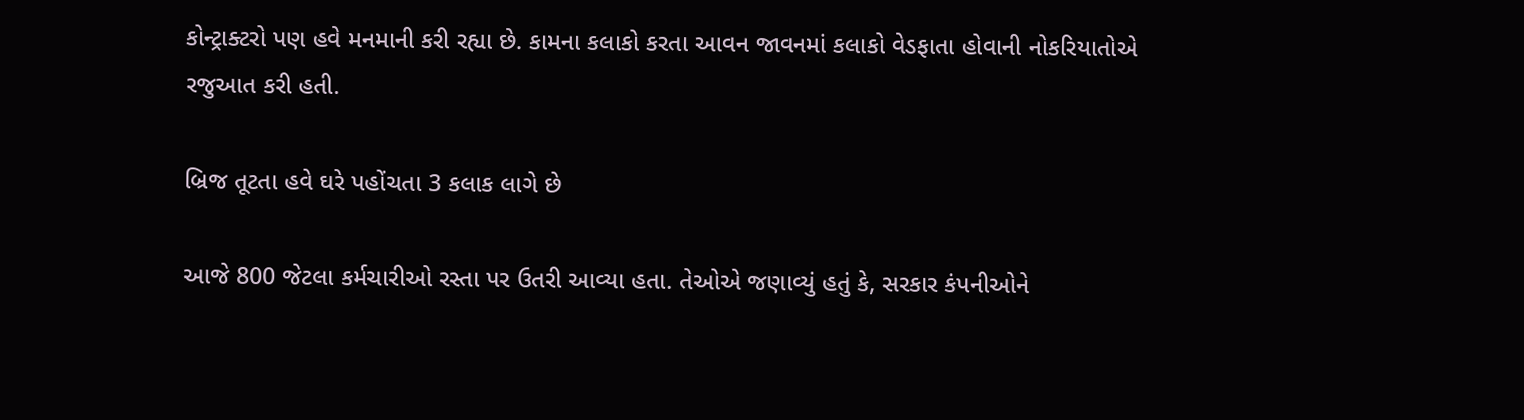કોન્ટ્રાક્ટરો પણ હવે મનમાની કરી રહ્યા છે. કામના કલાકો કરતા આવન જાવનમાં કલાકો વેડફાતા હોવાની નોકરિયાતોએ રજુઆત કરી હતી.

બ્રિજ તૂટતા હવે ઘરે પહોંચતા 3 કલાક લાગે છે

આજે 800 જેટલા કર્મચારીઓ રસ્તા પર ઉતરી આવ્યા હતા. તેઓએ જણાવ્યું હતું કે, સરકાર કંપનીઓને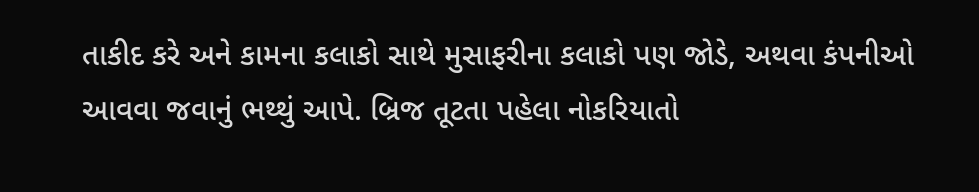તાકીદ કરે અને કામના કલાકો સાથે મુસાફરીના કલાકો પણ જોડે, અથવા કંપનીઓ આવવા જવાનું ભથ્થું આપે. બ્રિજ તૂટતા પહેલા નોકરિયાતો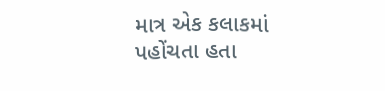માત્ર એક કલાકમાં પહોંચતા હતા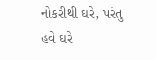નોકરીથી ઘરે, પરંતુ હવે ઘરે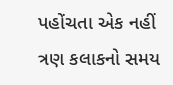પહોંચતા એક નહીં ત્રણ કલાકનો સમય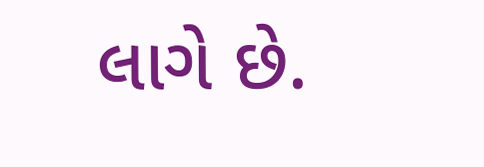લાગે છે.